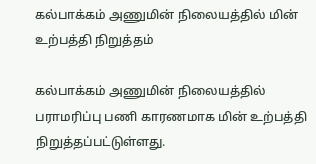கல்பாக்கம் அணுமின் நிலையத்தில் மின் உற்பத்தி நிறுத்தம்

கல்பாக்கம் அணுமின் நிலையத்தில் பராமரிப்பு பணி காரணமாக மின் உற்பத்தி நிறுத்தப்பட்டுள்ளது.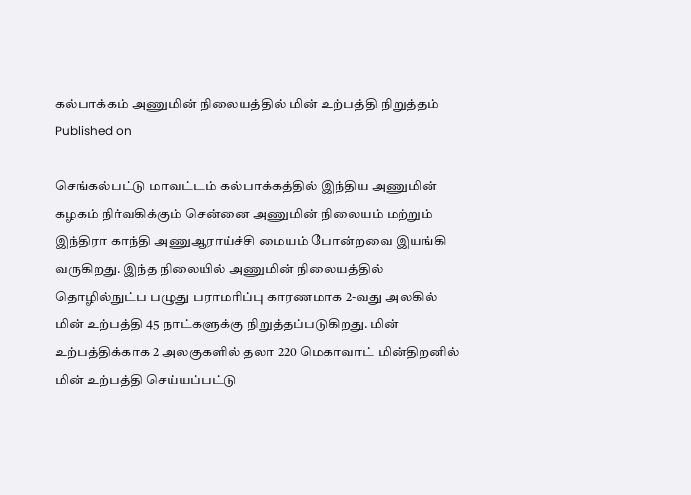கல்பாக்கம் அணுமின் நிலையத்தில் மின் உற்பத்தி நிறுத்தம்
Published on

செங்கல்பட்டு மாவட்டம் கல்பாக்கத்தில் இந்திய அணுமின் கழகம் நிர்வகிக்கும் சென்னை அணுமின் நிலையம் மற்றும் இந்திரா காந்தி அணுஆராய்ச்சி மையம் போன்றவை இயங்கி வருகிறது. இந்த நிலையில் அணுமின் நிலையத்தில் தொழில்நுட்ப பழுது பராமரிப்பு காரணமாக 2-வது அலகில் மின் உற்பத்தி 45 நாட்களுக்கு நிறுத்தப்படுகிறது. மின் உற்பத்திக்காக 2 அலகுகளில் தலா 220 மெகாவாட் மின்திறனில் மின் உற்பத்தி செய்யப்பட்டு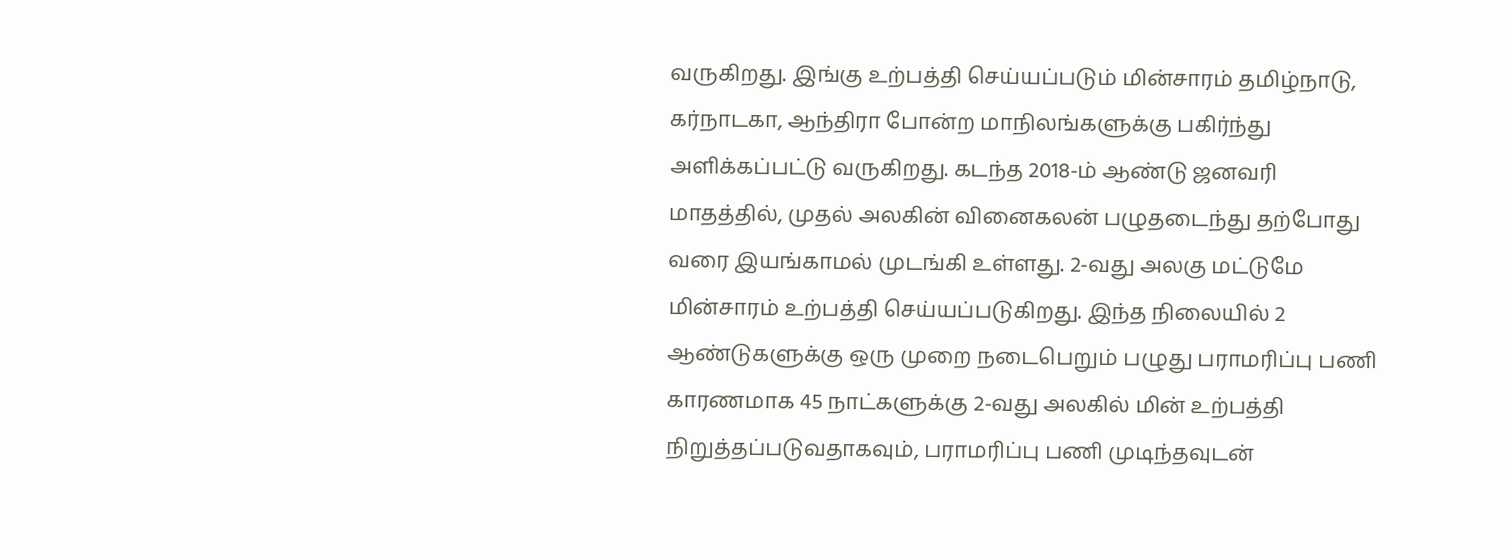வருகிறது. இங்கு உற்பத்தி செய்யப்படும் மின்சாரம் தமிழ்நாடு, கர்நாடகா, ஆந்திரா போன்ற மாநிலங்களுக்கு பகிர்ந்து அளிக்கப்பட்டு வருகிறது. கடந்த 2018-ம் ஆண்டு ஜனவரி மாதத்தில், முதல் அலகின் வினைகலன் பழுதடைந்து தற்போது வரை இயங்காமல் முடங்கி உள்ளது. 2-வது அலகு மட்டுமே மின்சாரம் உற்பத்தி செய்யப்படுகிறது. இந்த நிலையில் 2 ஆண்டுகளுக்கு ஒரு முறை நடைபெறும் பழுது பராமரிப்பு பணி காரணமாக 45 நாட்களுக்கு 2-வது அலகில் மின் உற்பத்தி நிறுத்தப்படுவதாகவும், பராமரிப்பு பணி முடிந்தவுடன்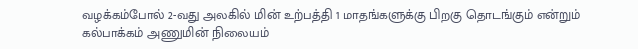வழக்கம்போல் 2-வது அலகில் மின் உற்பத்தி 1 மாதங்களுக்கு பிறகு தொடங்கும் என்றும் கல்பாக்கம் அணுமின் நிலையம்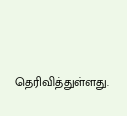தெரிவித்துள்ளது.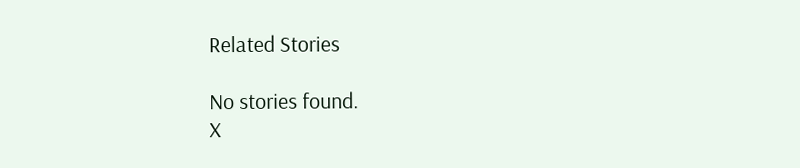Related Stories

No stories found.
X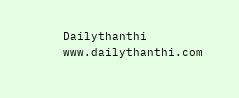Dailythanthi
www.dailythanthi.com